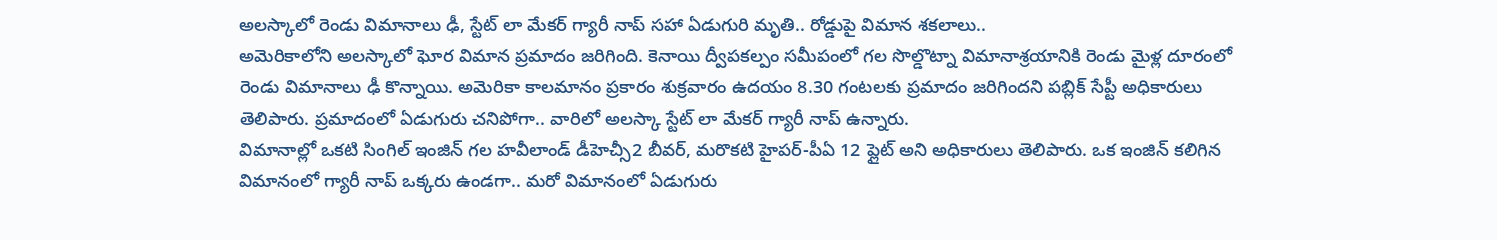అలస్కాలో రెండు విమానాలు ఢీ, స్టేట్ లా మేకర్ గ్యారీ నాప్ సహా ఏడుగురి మృతి.. రోడ్డుపై విమాన శకలాలు..
అమెరికాలోని అలస్కాలో ఘోర విమాన ప్రమాదం జరిగింది. కెనాయి ద్వీపకల్పం సమీపంలో గల సొల్డొట్నా విమానాశ్రయానికి రెండు మైళ్ల దూరంలో రెండు విమానాలు ఢీ కొన్నాయి. అమెరికా కాలమానం ప్రకారం శుక్రవారం ఉదయం 8.30 గంటలకు ప్రమాదం జరిగిందని పబ్లిక్ సేప్టీ అధికారులు తెలిపారు. ప్రమాదంలో ఏడుగురు చనిపోగా.. వారిలో అలస్కా స్టేట్ లా మేకర్ గ్యారీ నాప్ ఉన్నారు.
విమానాల్లో ఒకటి సింగిల్ ఇంజిన్ గల హవీలాండ్ డీహెచ్సీ2 బీవర్, మరొకటి హైపర్-పీఏ 12 ప్లైట్ అని అధికారులు తెలిపారు. ఒక ఇంజిన్ కలిగిన విమానంలో గ్యారీ నాప్ ఒక్కరు ఉండగా.. మరో విమానంలో ఏడుగురు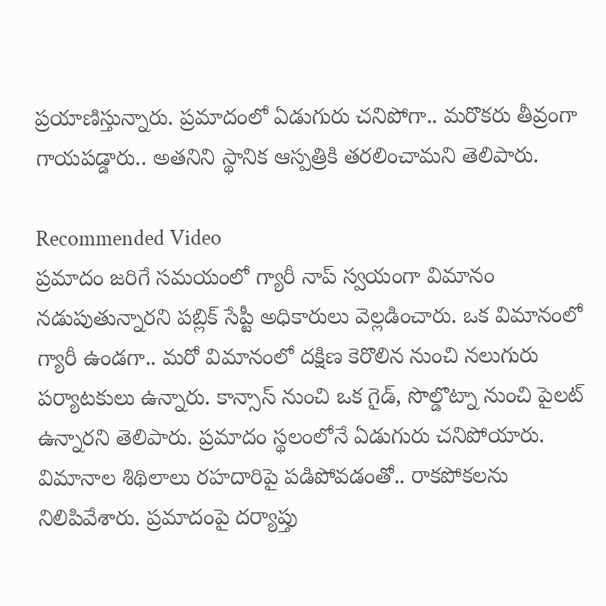ప్రయాణిస్తున్నారు. ప్రమాదంలో ఏడుగురు చనిపోగా.. మరొకరు తీవ్రంగా గాయపడ్డారు.. అతనిని స్థానిక ఆస్పత్రికి తరలించామని తెలిపారు.

Recommended Video
ప్రమాదం జరిగే సమయంలో గ్యారీ నాప్ స్వయంగా విమానం నడుపుతున్నారని పబ్లిక్ సేప్టీ అధికారులు వెల్లడించారు. ఒక విమానంలో గ్యారీ ఉండగా.. మరో విమానంలో దక్షిణ కెరొలిన నుంచి నలుగురు పర్యాటకులు ఉన్నారు. కాన్సాస్ నుంచి ఒక గైడ్, సొల్డొట్నా నుంచి పైలట్ ఉన్నారని తెలిపారు. ప్రమాదం స్థలంలోనే ఏడుగురు చనిపోయారు. విమానాల శిథిలాలు రహదారిపై పడిపోవడంతో.. రాకపోకలను నిలిపివేశారు. ప్రమాదంపై దర్యాప్తు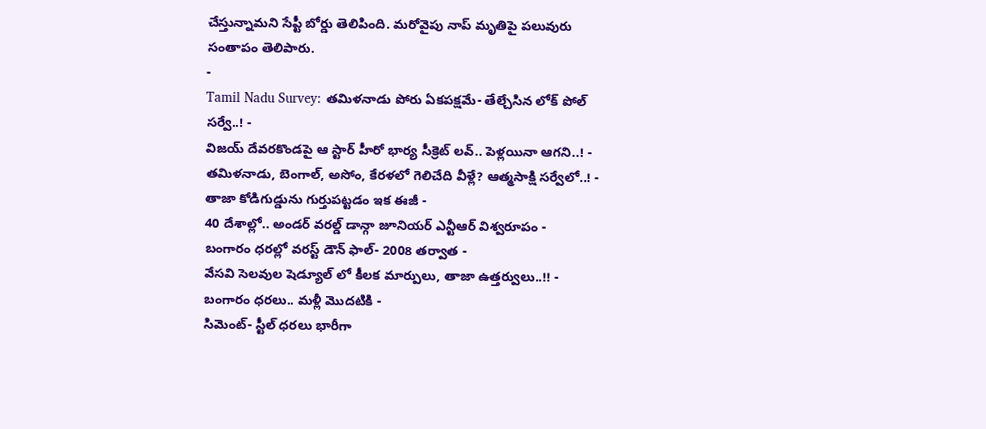చేస్తున్నామని సేప్టీ బోర్డు తెలిపింది. మరోవైపు నాప్ మృతిపై పలువురు సంతాపం తెలిపారు.
-
Tamil Nadu Survey: తమిళనాడు పోరు ఏకపక్షమే- తేల్చేసిన లోక్ పోల్ సర్వే..! -
విజయ్ దేవరకొండపై ఆ స్టార్ హీరో భార్య సీక్రెట్ లవ్.. పెళ్లయినా ఆగని..! -
తమిళనాడు, బెంగాల్, అసోం, కేరళలో గెలిచేది వీళ్లే? ఆత్మసాక్షి సర్వేలో..! -
తాజా కోడిగుడ్డును గుర్తుపట్టడం ఇక ఈజీ -
40 దేశాల్లో.. అండర్ వరల్డ్ డాన్గా జూనియర్ ఎన్టీఆర్ విశ్వరూపం -
బంగారం ధరల్లో వరస్ట్ డౌన్ ఫాల్- 2008 తర్వాత -
వేసవి సెలవుల షెడ్యూల్ లో కీలక మార్పులు, తాజా ఉత్తర్వులు..!! -
బంగారం ధరలు.. మళ్లీ మొదటికి -
సిమెంట్- స్టీల్ ధరలు భారీగా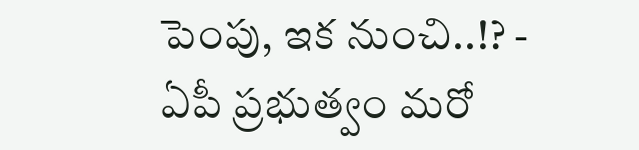పెంపు, ఇక నుంచి..!? -
ఏపీ ప్రభుత్వం మరో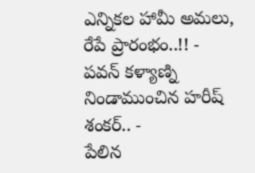ఎన్నికల హామీ అమలు, రేపే ప్రారంభం..!! -
పవన్ కళ్యాణ్ని నిండాముంచిన హరీష్ శంకర్.. -
పేలిన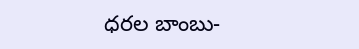ధరల బాంబు-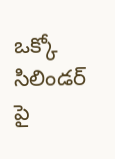ఒక్కో సిలిండర్ పై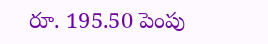రూ. 195.50 పెంపు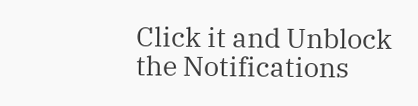Click it and Unblock the Notifications